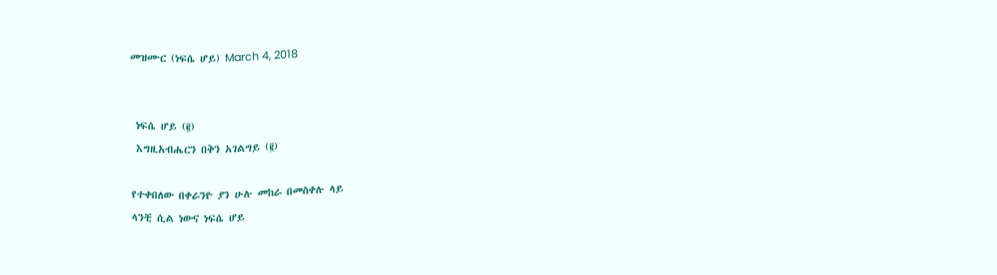መዝሙር (ነፍሴ ሆይ) March 4, 2018


 ነፍሴ ሆይ (፪)
 እግዚአብሔርን በቅን አገልግይ (፪)

የተቀበለው በቀራንዮ ያን ሁሉ መከራ በመስቀሉ ላይ
ላንቺ ሲል ነውና ነፍሴ ሆይ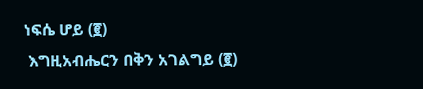ነፍሴ ሆይ (፪)
 እግዚአብሔርን በቅን አገልግይ (፪)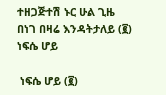ተዘጋጅተሽ ኑር ሁል ጊዜ
በነገ በዛሬ እንዳትታለይ (፪) ነፍሴ ሆይ

 ነፍሴ ሆይ (፪)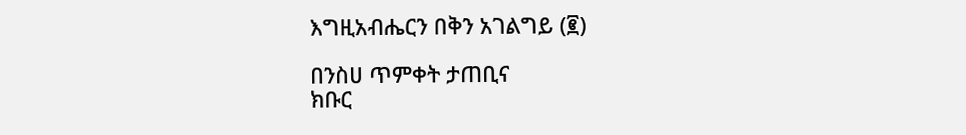እግዚአብሔርን በቅን አገልግይ (፪)

በንስሀ ጥምቀት ታጠቢና
ክቡር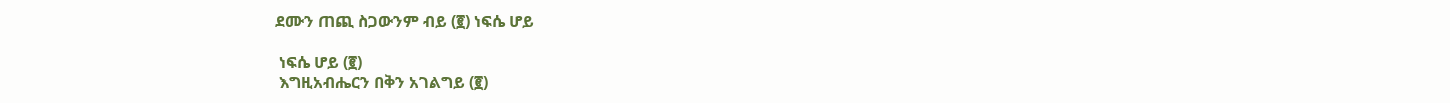ደሙን ጠጪ ስጋውንም ብይ (፪) ነፍሴ ሆይ

 ነፍሴ ሆይ (፪)
 እግዚአብሔርን በቅን አገልግይ (፪)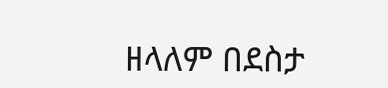ዘላለም በደስታ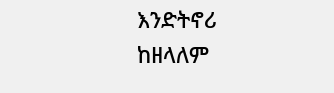እንድትኖሪ
ከዘላለም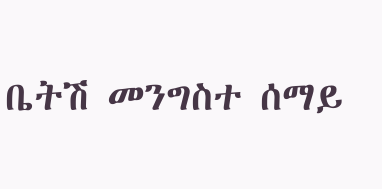ቤትሽ መንግስተ ሰማይ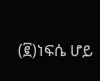(፪)ነፍሴ ሆይ